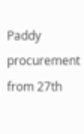Paddy procurement from 27th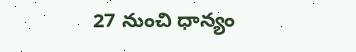27 నుంచి ధాన్యం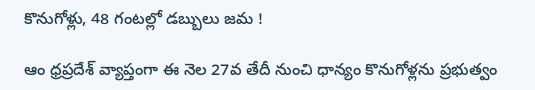కొనుగోళ్లు, 48 గంటల్లో డబ్బులు జమ !

ఆం ధ్రప్రదేశ్ వ్యాప్తంగా ఈ నెల 27వ తేదీ నుంచి ధాన్యం కొనుగోళ్లను ప్రభుత్వం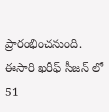ప్రారంభించనుంది. ఈసారి ఖరీఫ్ సీజన్ లో 51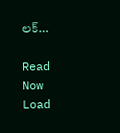లక్…

Read Now
Load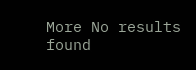More No results found